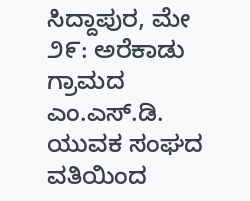ಸಿದ್ದಾಪುರ, ಮೇ ೨೯: ಅರೆಕಾಡು ಗ್ರಾಮದ ಎಂ.ಎಸ್.ಡಿ. ಯುವಕ ಸಂಘದ ವತಿಯಿಂದ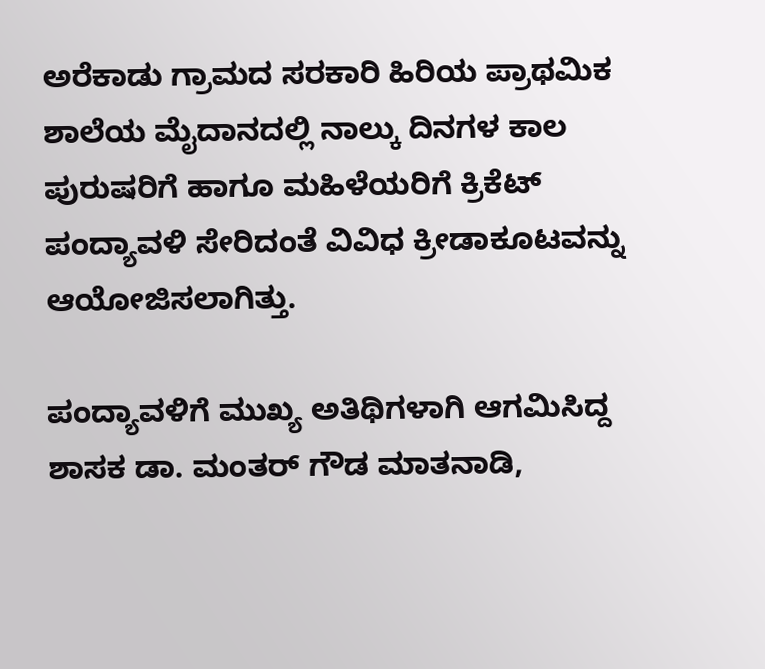ಅರೆಕಾಡು ಗ್ರಾಮದ ಸರಕಾರಿ ಹಿರಿಯ ಪ್ರಾಥಮಿಕ ಶಾಲೆಯ ಮೈದಾನದಲ್ಲಿ ನಾಲ್ಕು ದಿನಗಳ ಕಾಲ ಪುರುಷರಿಗೆ ಹಾಗೂ ಮಹಿಳೆಯರಿಗೆ ಕ್ರಿಕೆಟ್ ಪಂದ್ಯಾವಳಿ ಸೇರಿದಂತೆ ವಿವಿಧ ಕ್ರೀಡಾಕೂಟವನ್ನು ಆಯೋಜಿಸಲಾಗಿತ್ತು.

ಪಂದ್ಯಾವಳಿಗೆ ಮುಖ್ಯ ಅತಿಥಿಗಳಾಗಿ ಆಗಮಿಸಿದ್ದ ಶಾಸಕ ಡಾ. ಮಂತರ್ ಗೌಡ ಮಾತನಾಡಿ,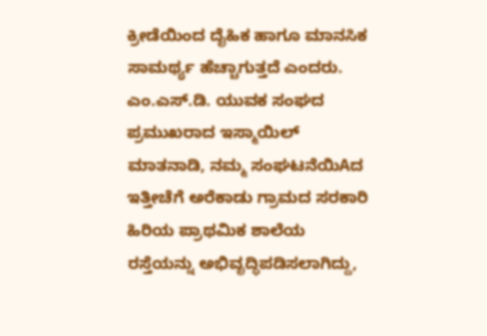ಕ್ರೀಡೆಯಿಂದ ದೈಹಿಕ ಹಾಗೂ ಮಾನಸಿಕ ಸಾಮರ್ಥ್ಯ ಹೆಚ್ಚಾಗುತ್ತದೆ ಎಂದರು. ಎಂ.ಎಸ್.ಡಿ. ಯುವಕ ಸಂಘದ ಪ್ರಮುಖರಾದ ಇಸ್ಮಾಯಿಲ್ ಮಾತನಾಡಿ, ನಮ್ಮ ಸಂಘಟನೆಯಿAದ ಇತ್ತೀಚೆಗೆ ಅರೆಕಾಡು ಗ್ರಾಮದ ಸರಕಾರಿ ಹಿರಿಯ ಪ್ರಾಥಮಿಕ ಶಾಲೆಯ ರಸ್ತೆಯನ್ನು ಅಭಿವೃದ್ಧಿಪಡಿಸಲಾಗಿದ್ದು,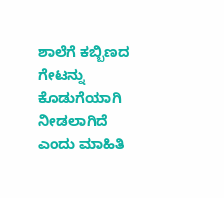ಶಾಲೆಗೆ ಕಬ್ಬಿಣದ ಗೇಟನ್ನು ಕೊಡುಗೆಯಾಗಿ ನೀಡಲಾಗಿದೆ ಎಂದು ಮಾಹಿತಿ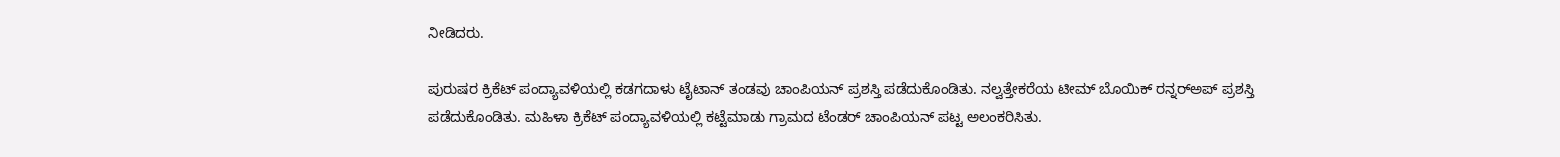ನೀಡಿದರು.

ಪುರುಷರ ಕ್ರಿಕೆಟ್ ಪಂದ್ಯಾವಳಿಯಲ್ಲಿ ಕಡಗದಾಳು ಟೈಟಾನ್ ತಂಡವು ಚಾಂಪಿಯನ್ ಪ್ರಶಸ್ತಿ ಪಡೆದುಕೊಂಡಿತು. ನಲ್ವತ್ತೇಕರೆಯ ಟೀಮ್ ಬೊಯಿಕ್ ರನ್ನರ್‌ಅಪ್ ಪ್ರಶಸ್ತಿ ಪಡೆದುಕೊಂಡಿತು. ಮಹಿಳಾ ಕ್ರಿಕೆಟ್ ಪಂದ್ಯಾವಳಿಯಲ್ಲಿ ಕಟ್ಟೆಮಾಡು ಗ್ರಾಮದ ಟೆಂಡರ್ ಚಾಂಪಿಯನ್ ಪಟ್ಟ ಅಲಂಕರಿಸಿತು.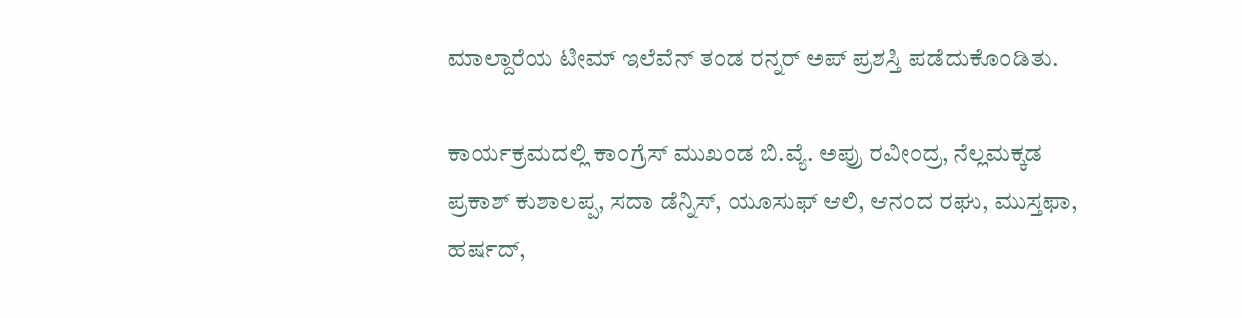ಮಾಲ್ದಾರೆಯ ಟೀಮ್ ಇಲೆವೆನ್ ತಂಡ ರನ್ನರ್ ಅಪ್ ಪ್ರಶಸ್ತಿ ಪಡೆದುಕೊಂಡಿತು.

ಕಾರ್ಯಕ್ರಮದಲ್ಲಿ ಕಾಂಗ್ರೆಸ್ ಮುಖಂಡ ಬಿ.ವ್ಯೆ. ಅಪ್ರು ರವೀಂದ್ರ, ನೆಲ್ಲಮಕ್ಕಡ ಪ್ರಕಾಶ್ ಕುಶಾಲಪ್ಪ, ಸದಾ ಡೆನ್ನಿಸ್, ಯೂಸುಫ್ ಆಲಿ, ಆನಂದ ರಘು, ಮುಸ್ತಫಾ, ಹರ್ಷದ್,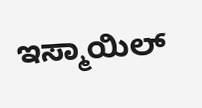ಇಸ್ಮಾಯಿಲ್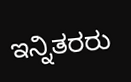ಇನ್ನಿತರರು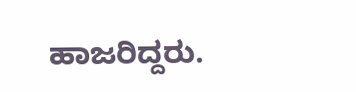ಹಾಜರಿದ್ದರು.